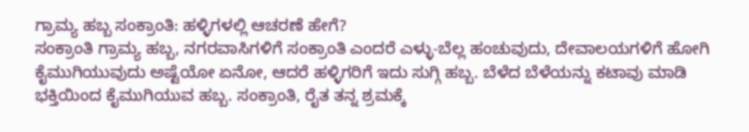ಗ್ರಾಮ್ಯ ಹಬ್ಬ ಸಂಕ್ರಾಂತಿ: ಹಳ್ಳಿಗಳಲ್ಲಿ ಆಚರಣೆ ಹೇಗೆ?
ಸಂಕ್ರಾಂತಿ ಗ್ರಾಮ್ಯ ಹಬ್ಬ, ನಗರವಾಸಿಗಳಿಗೆ ಸಂಕ್ರಾಂತಿ ಎಂದರೆ ಎಳ್ಳು-ಬೆಲ್ಲ ಹಂಚುವುದು, ದೇವಾಲಯಗಳಿಗೆ ಹೋಗಿ ಕೈಮುಗಿಯುವುದು ಅಷ್ಟೆಯೋ ಏನೋ, ಆದರೆ ಹಳ್ಳಿಗರಿಗೆ ಇದು ಸುಗ್ಗಿ ಹಬ್ಬ. ಬೆಳೆದ ಬೆಳೆಯನ್ನು ಕಟಾವು ಮಾಡಿ ಭಕ್ತಿಯಿಂದ ಕೈಮುಗಿಯುವ ಹಬ್ಬ. ಸಂಕ್ರಾಂತಿ, ರೈತ ತನ್ನ ಶ್ರಮಕ್ಕೆ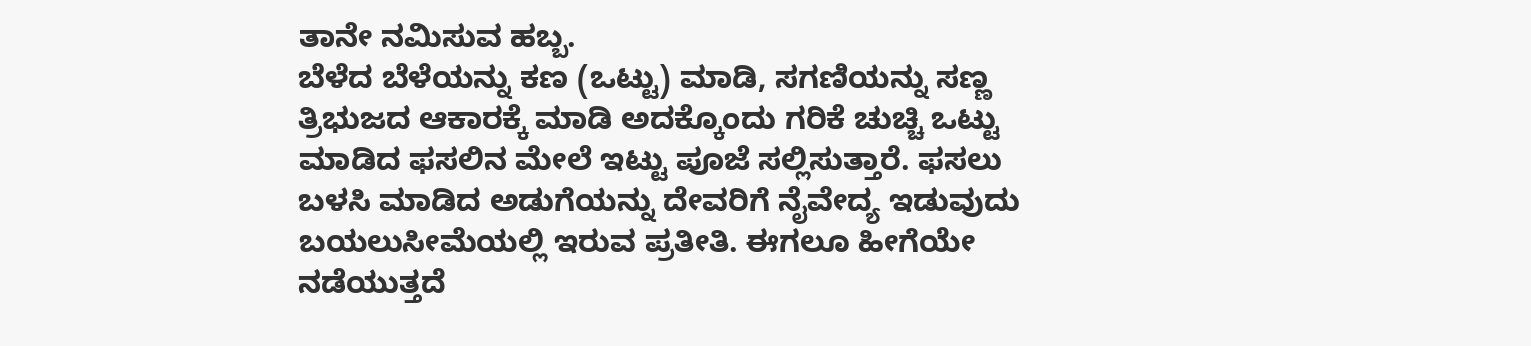ತಾನೇ ನಮಿಸುವ ಹಬ್ಬ.
ಬೆಳೆದ ಬೆಳೆಯನ್ನು ಕಣ (ಒಟ್ಟು) ಮಾಡಿ, ಸಗಣಿಯನ್ನು ಸಣ್ಣ ತ್ರಿಭುಜದ ಆಕಾರಕ್ಕೆ ಮಾಡಿ ಅದಕ್ಕೊಂದು ಗರಿಕೆ ಚುಚ್ಚಿ ಒಟ್ಟು ಮಾಡಿದ ಫಸಲಿನ ಮೇಲೆ ಇಟ್ಟು ಪೂಜೆ ಸಲ್ಲಿಸುತ್ತಾರೆ. ಫಸಲು ಬಳಸಿ ಮಾಡಿದ ಅಡುಗೆಯನ್ನು ದೇವರಿಗೆ ನೈವೇದ್ಯ ಇಡುವುದು ಬಯಲುಸೀಮೆಯಲ್ಲಿ ಇರುವ ಪ್ರತೀತಿ. ಈಗಲೂ ಹೀಗೆಯೇ ನಡೆಯುತ್ತದೆ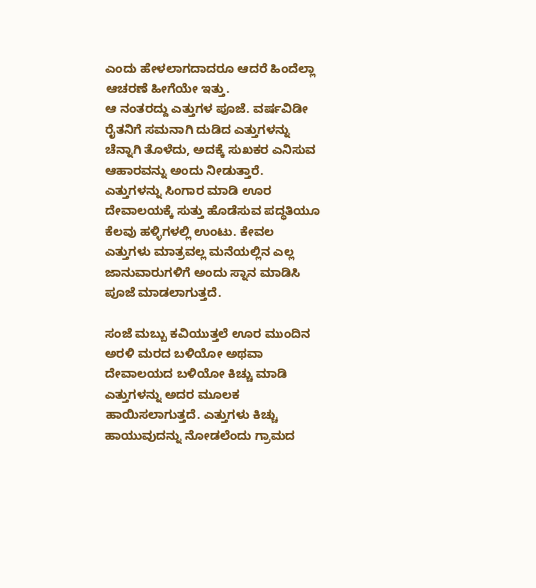ಎಂದು ಹೇಳಲಾಗದಾದರೂ ಆದರೆ ಹಿಂದೆಲ್ಲಾ ಆಚರಣೆ ಹೀಗೆಯೇ ಇತ್ತು.
ಆ ನಂತರದ್ದು ಎತ್ತುಗಳ ಪೂಜೆ. ವರ್ಷವಿಡೀ ರೈತನಿಗೆ ಸಮನಾಗಿ ದುಡಿದ ಎತ್ತುಗಳನ್ನು ಚೆನ್ನಾಗಿ ತೊಳೆದು, ಅದಕ್ಕೆ ಸುಖಕರ ಎನಿಸುವ ಆಹಾರವನ್ನು ಅಂದು ನೀಡುತ್ತಾರೆ. ಎತ್ತುಗಳನ್ನು ಸಿಂಗಾರ ಮಾಡಿ ಊರ ದೇವಾಲಯಕ್ಕೆ ಸುತ್ತು ಹೊಡೆಸುವ ಪದ್ಧತಿಯೂ ಕೆಲವು ಹಳ್ಳಿಗಳಲ್ಲಿ ಉಂಟು. ಕೇವಲ ಎತ್ತುಗಳು ಮಾತ್ರವಲ್ಲ ಮನೆಯಲ್ಲಿನ ಎಲ್ಲ ಜಾನುವಾರುಗಳಿಗೆ ಅಂದು ಸ್ನಾನ ಮಾಡಿಸಿ ಪೂಜೆ ಮಾಡಲಾಗುತ್ತದೆ.

ಸಂಜೆ ಮಬ್ಬು ಕವಿಯುತ್ತಲೆ ಊರ ಮುಂದಿನ ಅರಳಿ ಮರದ ಬಳಿಯೋ ಅಥವಾ ದೇವಾಲಯದ ಬಳಿಯೋ ಕಿಚ್ಚು ಮಾಡಿ ಎತ್ತುಗಳನ್ನು ಅದರ ಮೂಲಕ ಹಾಯಿಸಲಾಗುತ್ತದೆ. ಎತ್ತುಗಳು ಕಿಚ್ಚು ಹಾಯುವುದನ್ನು ನೋಡಲೆಂದು ಗ್ರಾಮದ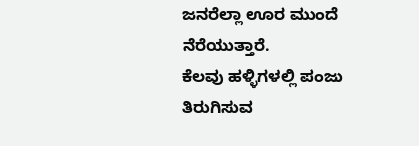ಜನರೆಲ್ಲಾ ಊರ ಮುಂದೆ ನೆರೆಯುತ್ತಾರೆ.
ಕೆಲವು ಹಳ್ಳಿಗಳಲ್ಲಿ ಪಂಜು ತಿರುಗಿಸುವ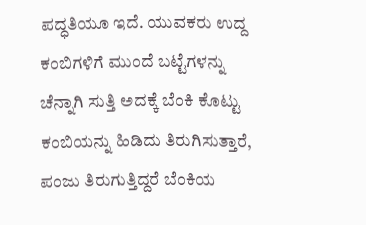ಪದ್ಧತಿಯೂ ಇದೆ. ಯುವಕರು ಉದ್ದ ಕಂಬಿಗಳಿಗೆ ಮುಂದೆ ಬಟ್ಟೆಗಳನ್ನು ಚೆನ್ನಾಗಿ ಸುತ್ತಿ ಅದಕ್ಕೆ ಬೆಂಕಿ ಕೊಟ್ಟು ಕಂಬಿಯನ್ನು ಹಿಡಿದು ತಿರುಗಿಸುತ್ತಾರೆ, ಪಂಜು ತಿರುಗುತ್ತಿದ್ದರೆ ಬೆಂಕಿಯ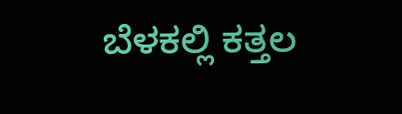ಬೆಳಕಲ್ಲಿ ಕತ್ತಲ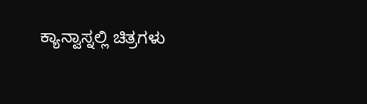ಕ್ಯಾನ್ವಾಸ್ನಲ್ಲಿ ಚಿತ್ರಗಳು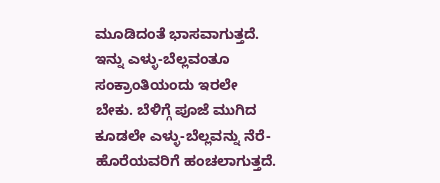ಮೂಡಿದಂತೆ ಭಾಸವಾಗುತ್ತದೆ.
ಇನ್ನು ಎಳ್ಳು-ಬೆಲ್ಲವಂತೂ ಸಂಕ್ರಾಂತಿಯಂದು ಇರಲೇ ಬೇಕು. ಬೆಳಿಗ್ಗೆ ಪೂಜೆ ಮುಗಿದ ಕೂಡಲೇ ಎಳ್ಳು-ಬೆಲ್ಲವನ್ನು ನೆರೆ-ಹೊರೆಯವರಿಗೆ ಹಂಚಲಾಗುತ್ತದೆ.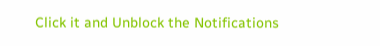Click it and Unblock the Notifications